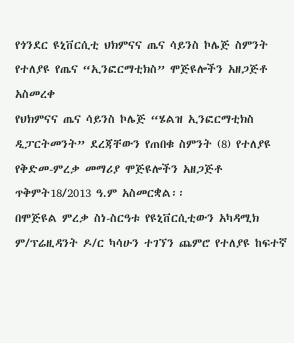የጎንደር ዩኒቨርሲቲ ህክምናና ጤና ሳይንስ ኮሌጅ ስምንት የተለያዩ የጤና “ኢንፎርማቲክስ” ሞጅዩሎችን አዘጋጅቶ አስመረቀ
የህክምናና ጤና ሳይንስ ኮሌጅ “ሄልዝ ኢንፎርማቲክስ ዲፓርትመንት” ደረጃቸውን የጠበቁ ስምንት (8) የተለያዩ የቅድመ-ምረቃ መማሪያ ሞጅዩሎችን አዘጋጅቶ ጥቅምት18/2013 ዓ.ም አስመርቋል፡፡
በሞጅዩል ምረቃ ስነ-ስርዓቱ የዩኒቨርሲቲውን አካዳሚክ ም/ፕሬዚዳንት ዶ/ር ካሳሁን ተገኘን ጨምሮ የተለያዩ ከፍተኛ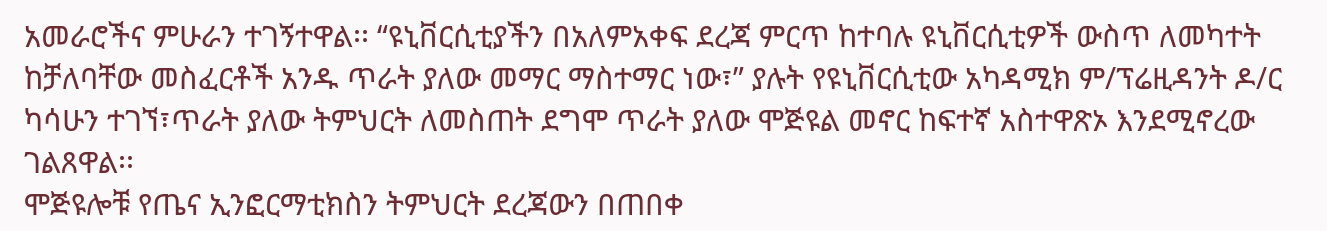አመራሮችና ምሁራን ተገኝተዋል፡፡ “ዩኒቨርሲቲያችን በአለምአቀፍ ደረጃ ምርጥ ከተባሉ ዩኒቨርሲቲዎች ውስጥ ለመካተት ከቻለባቸው መስፈርቶች አንዱ ጥራት ያለው መማር ማስተማር ነው፣” ያሉት የዩኒቨርሲቲው አካዳሚክ ም/ፕሬዚዳንት ዶ/ር ካሳሁን ተገኘ፣ጥራት ያለው ትምህርት ለመስጠት ደግሞ ጥራት ያለው ሞጅዩል መኖር ከፍተኛ አስተዋጽኦ እንደሚኖረው ገልጸዋል፡፡
ሞጅዩሎቹ የጤና ኢንፎርማቲክስን ትምህርት ደረጃውን በጠበቀ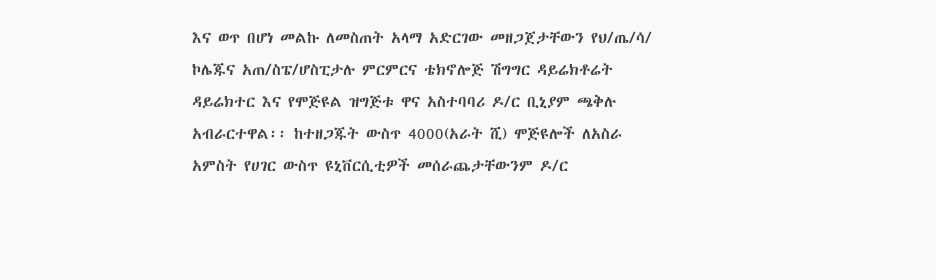እና ወጥ በሆነ መልኩ ለመስጠት አላማ አድርገው መዘጋጀታቸውን የህ/ጤ/ሳ/ ኮሌጁና አጠ/ስፔ/ሆስፒታሉ ምርምርና ቴክኖሎጅ ሽግግር ዳይሬክቶሬት ዳይሬክተር እና የሞጅዩል ዝግጅቱ ዋና አስተባባሪ ዶ/ር ቢኒያም ጫቅሉ አብራርተዋል፡፡ ከተዘጋጁት ውስጥ 4000(አራት ሺ) ሞጅዩሎች ለአስራ አምስት የሀገር ውስጥ ዩኒቨርሲቲዎች መሰራጨታቸውንም ዶ/ር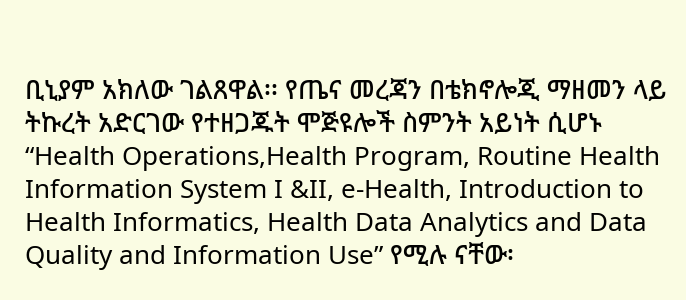ቢኒያም አክለው ገልጸዋል፡፡ የጤና መረጃን በቴክኖሎጂ ማዘመን ላይ ትኩረት አድርገው የተዘጋጁት ሞጅዩሎች ስምንት አይነት ሲሆኑ “Health Operations,Health Program, Routine Health Information System I &II, e-Health, Introduction to Health Informatics, Health Data Analytics and Data Quality and Information Use” የሚሉ ናቸው፡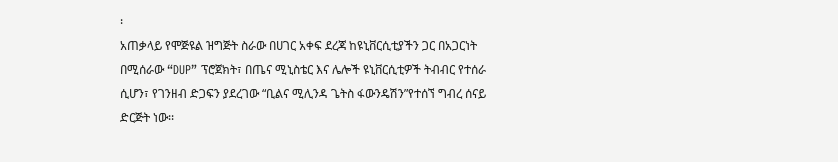፡
አጠቃላይ የሞጅዩል ዝግጅት ስራው በሀገር አቀፍ ደረጃ ከዩኒቨርሲቲያችን ጋር በአጋርነት በሚሰራው “DUP” ፕሮጀክት፣ በጤና ሚኒስቴር እና ሌሎች ዩኒቨርሲቲዎች ትብብር የተሰራ ሲሆን፣ የገንዘብ ድጋፍን ያደረገው “ቢልና ሚሊንዳ ጌትስ ፋውንዴሽን”የተሰኘ ግብረ ሰናይ ድርጅት ነው፡፡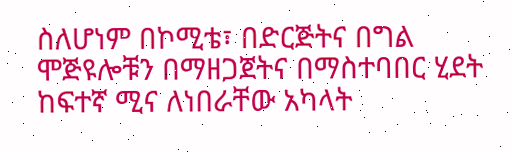ስለሆነም በኮሚቴ፣ በድርጅትና በግል ሞጅዩሎቹን በማዘጋጀትና በማስተባበር ሂደት ከፍተኛ ሚና ለነበራቸው አካላት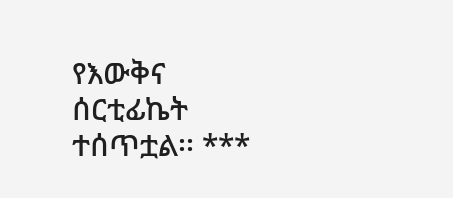የእውቅና ሰርቲፊኬት ተሰጥቷል፡፡ ***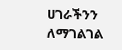ሀገራችንን ለማገልገል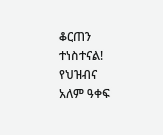ቆርጠን ተነስተናል!
የህዝብና አለም ዓቀፍ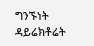ግንኙነት ዳይሬክቶሬት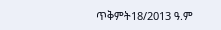ጥቅምት18/2013 ዓ.ም